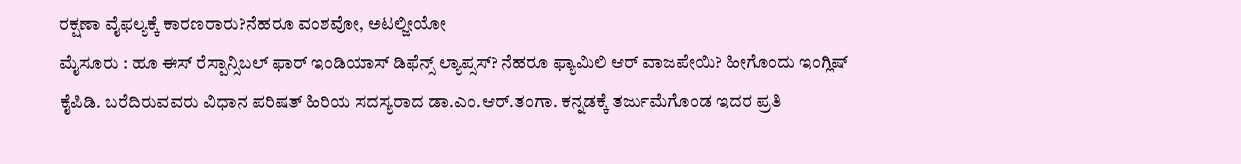ರಕ್ಷಣಾ ವೈಫಲ್ಯಕ್ಕೆ ಕಾರಣರಾರು?ನೆಹರೂ ವಂಶವೋ, ಅಟಲ್ಜೀಯೋ
ಮೈಸೂರು : ಹೂ ಈಸ್ ರೆಸ್ಪಾನ್ಸಿಬಲ್ ಫಾರ್ ಇಂಡಿಯಾಸ್ ಡಿಫೆನ್ಸ್ ಲ್ಯಾಪ್ಸಸ್? ನೆಹರೂ ಫ್ಯಾಮಿಲಿ ಆರ್ ವಾಜಪೇಯಿ? ಹೀಗೊಂದು ಇಂಗ್ಲಿಷ್ ಕೈಪಿಡಿ. ಬರೆದಿರುವವರು ವಿಧಾನ ಪರಿಷತ್ ಹಿರಿಯ ಸದಸ್ಯರಾದ ಡಾ.ಎಂ.ಆರ್.ತಂಗಾ. ಕನ್ನಡಕ್ಕೆ ತರ್ಜುಮೆಗೊಂಡ ಇದರ ಪ್ರತಿ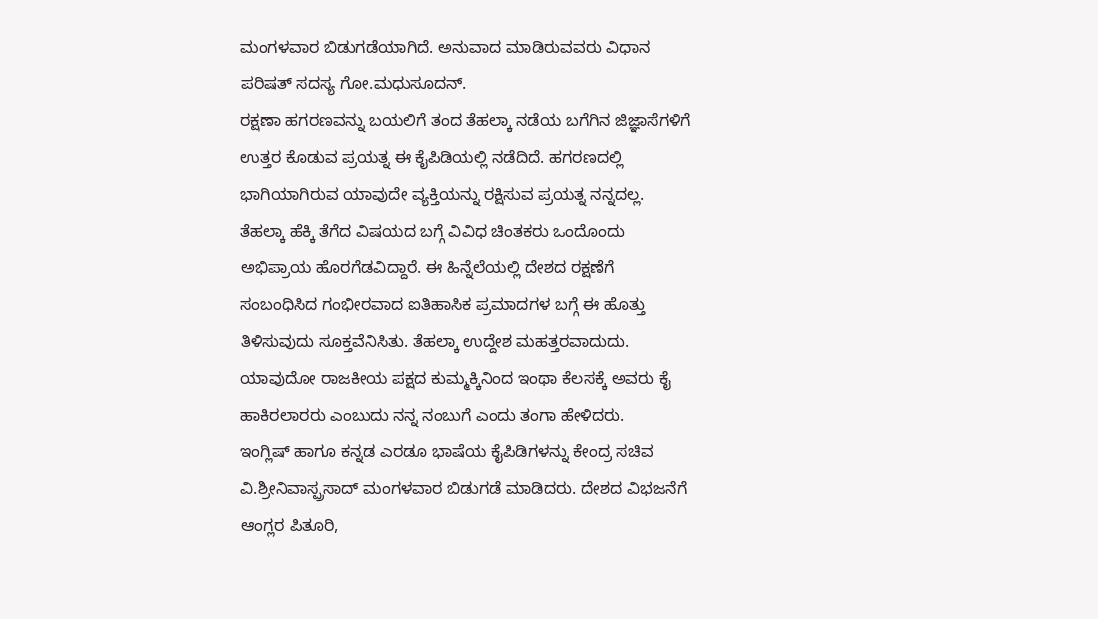ಮಂಗಳವಾರ ಬಿಡುಗಡೆಯಾಗಿದೆ. ಅನುವಾದ ಮಾಡಿರುವವರು ವಿಧಾನ ಪರಿಷತ್ ಸದಸ್ಯ ಗೋ.ಮಧುಸೂದನ್.
ರಕ್ಷಣಾ ಹಗರಣವನ್ನು ಬಯಲಿಗೆ ತಂದ ತೆಹಲ್ಕಾ ನಡೆಯ ಬಗೆಗಿನ ಜಿಜ್ಞಾಸೆಗಳಿಗೆ ಉತ್ತರ ಕೊಡುವ ಪ್ರಯತ್ನ ಈ ಕೈಪಿಡಿಯಲ್ಲಿ ನಡೆದಿದೆ. ಹಗರಣದಲ್ಲಿ ಭಾಗಿಯಾಗಿರುವ ಯಾವುದೇ ವ್ಯಕ್ತಿಯನ್ನು ರಕ್ಷಿಸುವ ಪ್ರಯತ್ನ ನನ್ನದಲ್ಲ. ತೆಹಲ್ಕಾ ಹೆಕ್ಕಿ ತೆಗೆದ ವಿಷಯದ ಬಗ್ಗೆ ವಿವಿಧ ಚಿಂತಕರು ಒಂದೊಂದು ಅಭಿಪ್ರಾಯ ಹೊರಗೆಡವಿದ್ದಾರೆ. ಈ ಹಿನ್ನೆಲೆಯಲ್ಲಿ ದೇಶದ ರಕ್ಷಣೆಗೆ ಸಂಬಂಧಿಸಿದ ಗಂಭೀರವಾದ ಐತಿಹಾಸಿಕ ಪ್ರಮಾದಗಳ ಬಗ್ಗೆ ಈ ಹೊತ್ತು ತಿಳಿಸುವುದು ಸೂಕ್ತವೆನಿಸಿತು. ತೆಹಲ್ಕಾ ಉದ್ದೇಶ ಮಹತ್ತರವಾದುದು. ಯಾವುದೋ ರಾಜಕೀಯ ಪಕ್ಷದ ಕುಮ್ಮಕ್ಕಿನಿಂದ ಇಂಥಾ ಕೆಲಸಕ್ಕೆ ಅವರು ಕೈ ಹಾಕಿರಲಾರರು ಎಂಬುದು ನನ್ನ ನಂಬುಗೆ ಎಂದು ತಂಗಾ ಹೇಳಿದರು.
ಇಂಗ್ಲಿಷ್ ಹಾಗೂ ಕನ್ನಡ ಎರಡೂ ಭಾಷೆಯ ಕೈಪಿಡಿಗಳನ್ನು ಕೇಂದ್ರ ಸಚಿವ ವಿ.ಶ್ರೀನಿವಾಸ್ಪ್ರಸಾದ್ ಮಂಗಳವಾರ ಬಿಡುಗಡೆ ಮಾಡಿದರು. ದೇಶದ ವಿಭಜನೆಗೆ ಆಂಗ್ಲರ ಪಿತೂರಿ,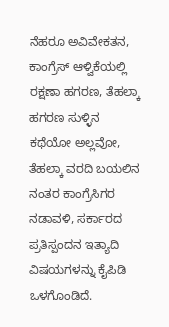ನೆಹರೂ ಅವಿವೇಕತನ, ಕಾಂಗ್ರೆಸ್ ಆಳ್ವಿಕೆಯಲ್ಲಿ ರಕ್ಷಣಾ ಹಗರಣ, ತೆಹಲ್ಕಾ ಹಗರಣ ಸುಳ್ಳಿನ ಕಥೆಯೋ ಅಲ್ಲವೋ, ತೆಹಲ್ಕಾ ವರದಿ ಬಯಲಿನ ನಂತರ ಕಾಂಗ್ರೆಸಿಗರ ನಡಾವಳಿ, ಸರ್ಕಾರದ ಪ್ರತಿಸ್ಪಂದನ ಇತ್ಯಾದಿ ವಿಷಯಗಳನ್ನು ಕೈಪಿಡಿ ಒಳಗೊಂಡಿದೆ.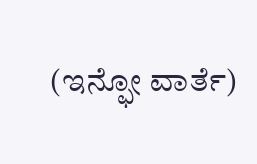(ಇನ್ಫೋ ವಾರ್ತೆ)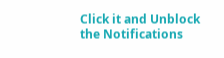Click it and Unblock the Notifications